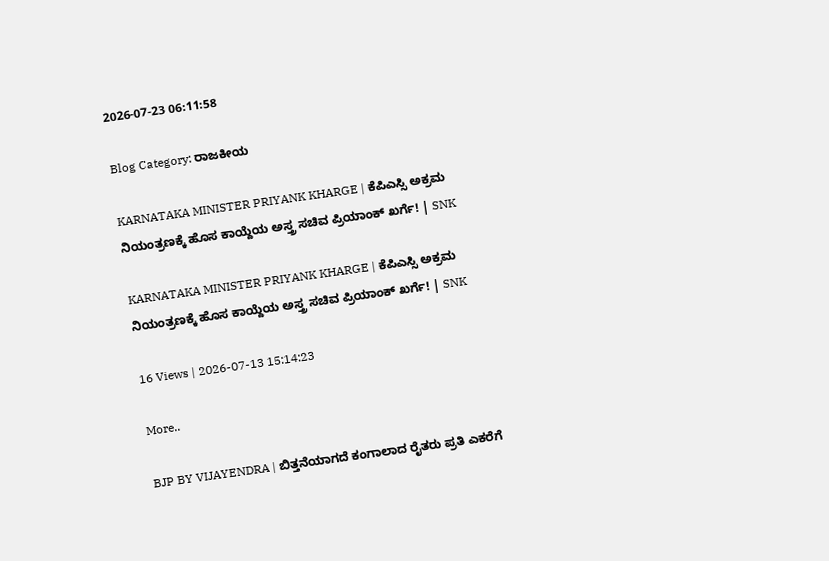2026-07-23 06:11:58

Blog Category: ರಾಜಕೀಯ

KARNATAKA MINISTER PRIYANK KHARGE | ಕೆಪಿಎಸ್ಸಿ ಅಕ್ರಮ ನಿಯಂತ್ರಣಕ್ಕೆ ಹೊಸ ಕಾಯ್ದೆಯ ಅಸ್ತ್ರ ಸಚಿವ ಪ್ರಿಯಾಂಕ್ ಖರ್ಗೆ! | SNK

KARNATAKA MINISTER PRIYANK KHARGE | ಕೆಪಿಎಸ್ಸಿ ಅಕ್ರಮ ನಿಯಂತ್ರಣಕ್ಕೆ ಹೊಸ ಕಾಯ್ದೆಯ ಅಸ್ತ್ರ ಸಚಿವ ಪ್ರಿಯಾಂಕ್ ಖರ್ಗೆ! | SNK

16 Views | 2026-07-13 15:14:23

More..

BJP BY VIJAYENDRA | ಬಿತ್ತನೆಯಾಗದೆ ಕಂಗಾಲಾದ ರೈತರು ಪ್ರತಿ ಎಕರೆಗೆ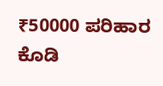₹50000 ಪರಿಹಾರ ಕೊಡಿ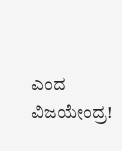ಎಂದ ವಿಜಯೇಂದ್ರ!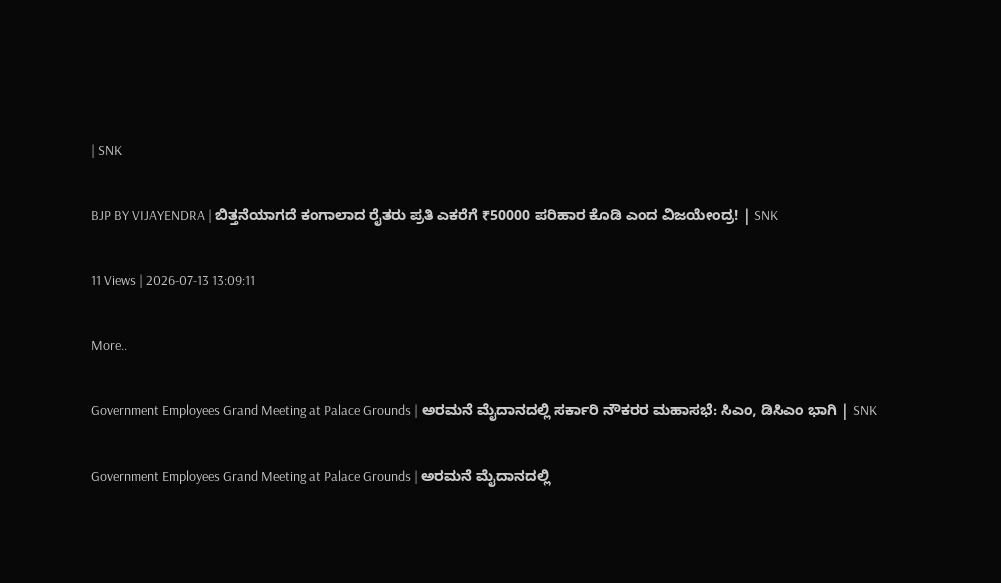| SNK

BJP BY VIJAYENDRA | ಬಿತ್ತನೆಯಾಗದೆ ಕಂಗಾಲಾದ ರೈತರು ಪ್ರತಿ ಎಕರೆಗೆ ₹50000 ಪರಿಹಾರ ಕೊಡಿ ಎಂದ ವಿಜಯೇಂದ್ರ! | SNK

11 Views | 2026-07-13 13:09:11

More..

Government Employees Grand Meeting at Palace Grounds | ಅರಮನೆ ಮೈದಾನದಲ್ಲಿ ಸರ್ಕಾರಿ ನೌಕರರ ಮಹಾಸಭೆ: ಸಿಎಂ, ಡಿಸಿಎಂ ಭಾಗಿ | SNK

Government Employees Grand Meeting at Palace Grounds | ಅರಮನೆ ಮೈದಾನದಲ್ಲಿ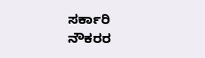ಸರ್ಕಾರಿ ನೌಕರರ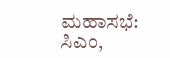ಮಹಾಸಭೆ: ಸಿಎಂ,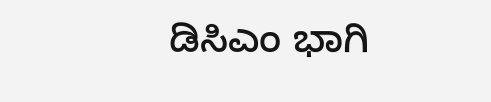ಡಿಸಿಎಂ ಭಾಗಿ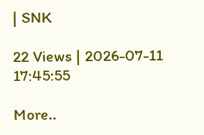| SNK

22 Views | 2026-07-11 17:45:55

More..